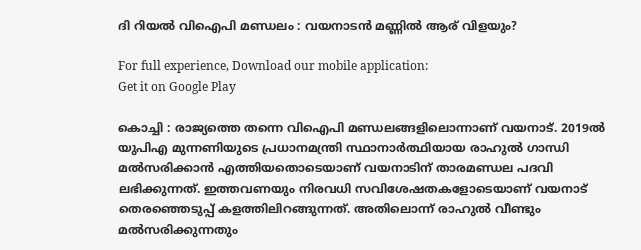ദി റിയല്‍ വിഐപി മണ്ഡലം : വയനാടന്‍ മണ്ണില്‍ ആര് വിളയും?

For full experience, Download our mobile application:
Get it on Google Play

കൊച്ചി : രാജ്യത്തെ തന്നെ വിഐപി മണ്ഡലങ്ങളിലൊന്നാണ് വയനാട്. 2019ല്‍ യുപിഎ മുന്നണിയുടെ പ്രധാനമന്ത്രി സ്ഥാനാര്‍ത്ഥിയായ രാഹുല്‍ ഗാന്ധി മല്‍സരിക്കാന്‍ എത്തിയതൊടെയാണ് വയനാടിന് താരമണ്ഡല പദവി ലഭിക്കുന്നത്. ഇത്തവണയും നിരവധി സവിശേഷതകളോടെയാണ് വയനാട് തെരഞ്ഞെടുപ്പ് കളത്തിലിറങ്ങുന്നത്. അതിലൊന്ന് രാഹുല്‍ വീണ്ടും മല്‍സരിക്കുന്നതും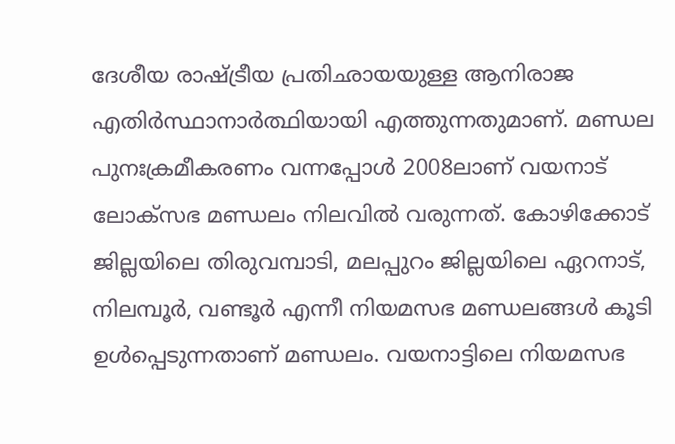ദേശീയ രാഷ്ട്രീയ പ്രതിഛായയുള്ള ആനിരാജ എതിര്‍സ്ഥാനാര്‍ത്ഥിയായി എത്തുന്നതുമാണ്. മണ്ഡല പുനഃക്രമീകരണം വന്നപ്പോള്‍ 2008ലാണ് വയനാട് ലോക്‌സഭ മണ്ഡലം നിലവില്‍ വരുന്നത്. കോഴിക്കോട് ജില്ലയിലെ തിരുവമ്പാടി, മലപ്പുറം ജില്ലയിലെ ഏറനാട്, നിലമ്പൂര്‍, വണ്ടൂര്‍ എന്നീ നിയമസഭ മണ്ഡലങ്ങള്‍ കൂടി ഉള്‍പ്പെടുന്നതാണ് മണ്ഡലം. വയനാട്ടിലെ നിയമസഭ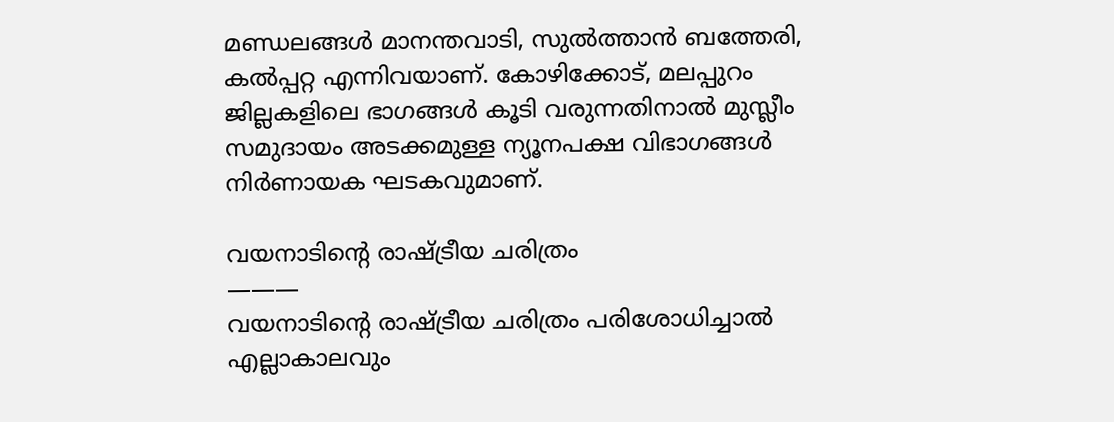മണ്ഡലങ്ങള്‍ മാനന്തവാടി, സുല്‍ത്താന്‍ ബത്തേരി, കല്‍പ്പറ്റ എന്നിവയാണ്. കോഴിക്കോട്, മലപ്പുറം ജില്ലകളിലെ ഭാഗങ്ങള്‍ കൂടി വരുന്നതിനാല്‍ മുസ്ലീം സമുദായം അടക്കമുള്ള ന്യൂനപക്ഷ വിഭാഗങ്ങള്‍ നിര്‍ണായക ഘടകവുമാണ്.

വയനാടിന്റെ രാഷ്ട്രീയ ചരിത്രം
———
വയനാടിന്റെ രാഷ്ട്രീയ ചരിത്രം പരിശോധിച്ചാല്‍ എല്ലാകാലവും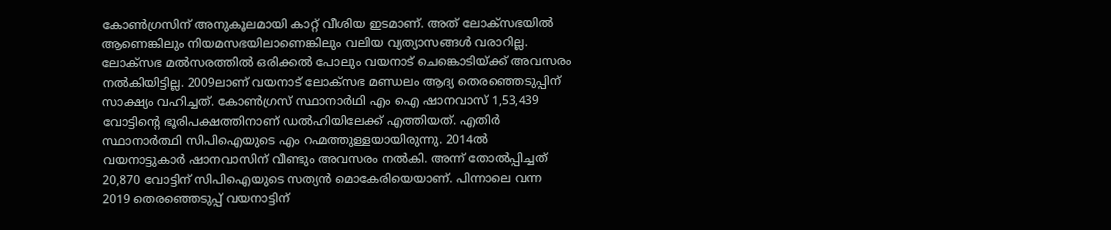കോണ്‍ഗ്രസിന് അനുകൂലമായി കാറ്റ് വീശിയ ഇടമാണ്. അത് ലോക്‌സഭയില്‍ ആണെങ്കിലും നിയമസഭയിലാണെങ്കിലും വലിയ വ്യത്യാസങ്ങള്‍ വരാറില്ല. ലോക്‌സഭ മല്‍സരത്തില്‍ ഒരിക്കല്‍ പോലും വയനാട് ചെങ്കൊടിയ്ക്ക് അവസരം നല്‍കിയിട്ടില്ല. 2009ലാണ് വയനാട് ലോക്‌സഭ മണ്ഡലം ആദ്യ തെരഞ്ഞെടുപ്പിന് സാക്ഷ്യം വഹിച്ചത്. കോണ്‍ഗ്രസ് സ്ഥാനാര്‍ഥി എം ഐ ഷാനവാസ് 1,53,439 വോട്ടിന്റെ ഭൂരിപക്ഷത്തിനാണ് ഡല്‍ഹിയിലേക്ക് എത്തിയത്. എതിര്‍ സ്ഥാനാര്‍ത്ഥി സിപിഐയുടെ എം റഹ്മത്തുള്ളയായിരുന്നു. 2014ല്‍ വയനാട്ടുകാര്‍ ഷാനവാസിന് വീണ്ടും അവസരം നല്‍കി. അന്ന് തോല്‍പ്പിച്ചത് 20,870 വോട്ടിന് സിപിഐയുടെ സത്യന്‍ മൊകേരിയെയാണ്. പിന്നാലെ വന്ന 2019 തെരഞ്ഞെടുപ്പ് വയനാട്ടിന്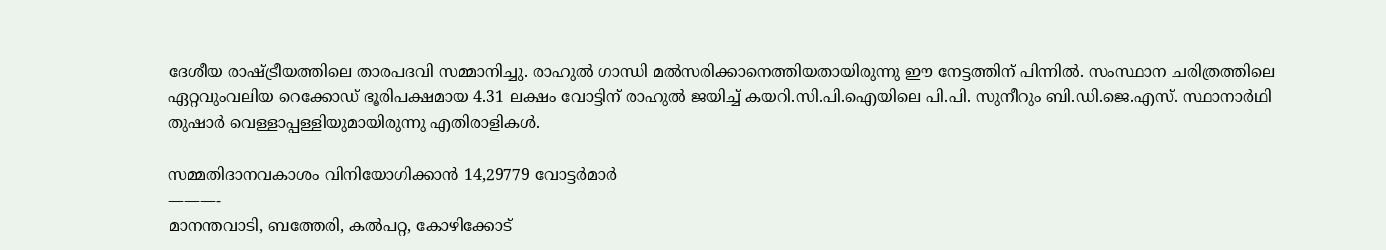ദേശീയ രാഷ്ട്രീയത്തിലെ താരപദവി സമ്മാനിച്ചു. രാഹുല്‍ ഗാന്ധി മല്‍സരിക്കാനെത്തിയതായിരുന്നു ഈ നേട്ടത്തിന് പിന്നില്‍. സംസ്ഥാന ചരിത്രത്തിലെ ഏറ്റവുംവലിയ റെക്കോഡ് ഭൂരിപക്ഷമായ 4.31 ലക്ഷം വോട്ടിന് രാഹുല്‍ ജയിച്ച് കയറി.സി.പി.ഐയിലെ പി.പി. സുനീറും ബി.ഡി.ജെ.എസ്. സ്ഥാനാര്‍ഥി തുഷാര്‍ വെള്ളാപ്പള്ളിയുമായിരുന്നു എതിരാളികള്‍.

സമ്മതിദാനവകാശം വിനിയോഗിക്കാന്‍ 14,29779 വോട്ടര്‍മാര്‍
———-
മാനന്തവാടി, ബത്തേരി, കല്‍പറ്റ, കോഴിക്കോട്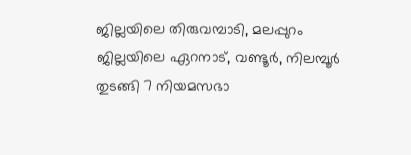ജില്ലയിലെ തിരുവമ്പാടി, മലപ്പുറം ജില്ലയിലെ ഏറനാട്, വണ്ടൂര്‍, നിലമ്പൂര്‍ തുടങ്ങി 7 നിയമസഭാ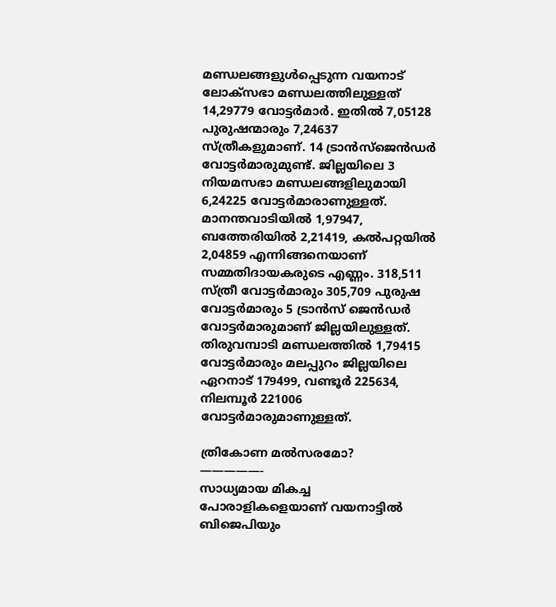മണ്ഡലങ്ങളുള്‍പ്പെടുന്ന വയനാട് ലോക്‌സഭാ മണ്ഡലത്തിലുള്ളത് 14,29779 വോട്ടര്‍മാര്‍. ഇതില്‍ 7,05128 പുരുഷന്മാരും 7,24637 സ്ത്രീകളുമാണ്. 14 ട്രാന്‍സ്ജെന്‍ഡര്‍ വോട്ടര്‍മാരുമുണ്ട്. ജില്ലയിലെ 3 നിയമസഭാ മണ്ഡലങ്ങളിലുമായി 6,24225 വോട്ടര്‍മാരാണുള്ളത്. മാനന്തവാടിയില്‍ 1,97947, ബത്തേരിയില്‍ 2,21419, കല്‍പറ്റയില്‍ 2,04859 എന്നിങ്ങനെയാണ് സമ്മതിദായകരുടെ എണ്ണം. 318,511 സ്ത്രീ വോട്ടര്‍മാരും 305,709 പുരുഷ വോട്ടര്‍മാരും 5 ട്രാന്‍സ് ജെന്‍ഡര്‍ വോട്ടര്‍മാരുമാണ് ജില്ലയിലുള്ളത്. തിരുവമ്പാടി മണ്ഡലത്തില്‍ 1,79415 വോട്ടര്‍മാരും മലപ്പുറം ജില്ലയിലെ ഏറനാട് 179499, വണ്ടൂര്‍ 225634, നിലമ്പൂര്‍ 221006 വോട്ടര്‍മാരുമാണുള്ളത്.

ത്രികോണ മല്‍സരമോ?
—————-
സാധ്യമായ മികച്ച പോരാളികളെയാണ് വയനാട്ടില്‍ ബിജെപിയും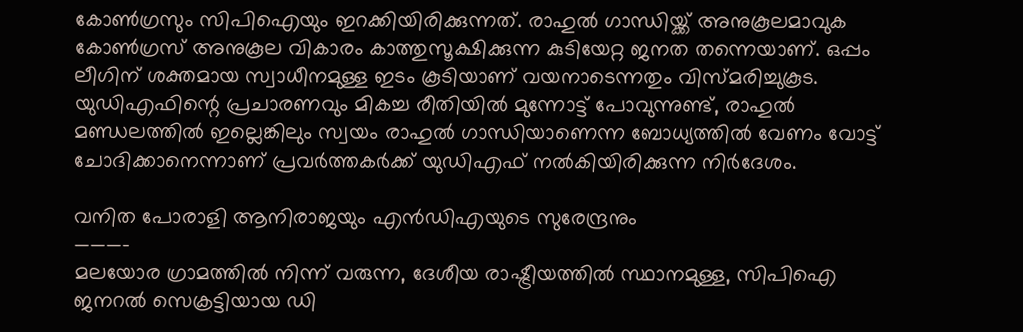കോണ്‍ഗ്രസും സിപിഐയും ഇറക്കിയിരിക്കുന്നത്. രാഹുല്‍ ഗാന്ധിയ്ക്ക് അനുകൂലമാവുക കോണ്‍ഗ്രസ് അനുകൂല വികാരം കാത്തുസൂക്ഷിക്കുന്ന കുടിയേറ്റ ജനത തന്നെയാണ്. ഒപ്പം ലീഗിന് ശക്തമായ സ്വാധീനമുള്ള ഇടം കൂടിയാണ് വയനാടെന്നതും വിസ്മരിച്ചുകൂട. യുഡിഎഫിന്റെ പ്രചാരണവും മികച്ച രീതിയില്‍ മുന്നോട്ട് പോവുന്നുണ്ട്, രാഹുല്‍ മണ്ഡലത്തില്‍ ഇല്ലെങ്കിലും സ്വയം രാഹുല്‍ ഗാന്ധിയാണെന്ന ബോധ്യത്തില്‍ വേണം വോട്ട് ചോദിക്കാനെന്നാണ് പ്രവര്‍ത്തകര്‍ക്ക് യുഡിഎഫ് നല്‍കിയിരിക്കുന്ന നിര്‍ദേശം.

വനിത പോരാളി ആനിരാജയും എന്‍ഡിഎയുടെ സുരേന്ദ്രനും
———-
മലയോര ഗ്രാമത്തില്‍ നിന്ന് വരുന്ന, ദേശീയ രാഷ്ട്രീയത്തില്‍ സ്ഥാനമുള്ള, സിപിഐ ജനറല്‍ സെക്രട്ടിയായ ഡി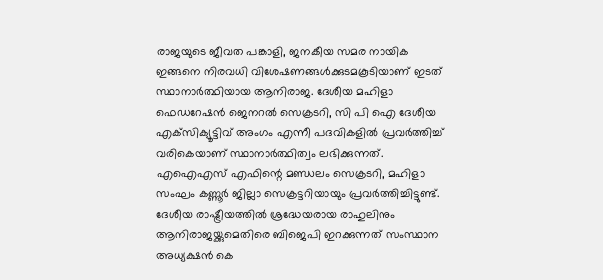രാജയുടെ ജീവത പങ്കാളി, ജനകീയ സമര നായിക ഇങ്ങനെ നിരവധി വിശേഷണങ്ങള്‍ക്കുടമകൂടിയാണ് ഇടത് സ്ഥാനാര്‍ത്ഥിയായ ആനിരാജ. ദേശീയ മഹിളാ ഫെഡറേഷന്‍ ജെനറല്‍ സെക്രടറി, സി പി ഐ ദേശീയ എക്‌സിക്യൂട്ടിവ് അംഗം എന്നീ പദവികളില്‍ പ്രവര്‍ത്തിച്ച് വരികെയാണ് സ്ഥാനാര്‍ത്ഥിത്വം ലഭിക്കുന്നത്. എഐഎസ് എഫിന്റെ മണ്ഡലം സെക്രടറി, മഹിളാ സംഘം കണ്ണൂര്‍ ജില്ലാ സെക്രട്ടറിയായും പ്രവര്‍ത്തിച്ചിട്ടുണ്ട്. ദേശീയ രാഷ്ട്രീയത്തില്‍ ശ്രദ്ധേയരായ രാഹുലിനും ആനിരാജയ്ക്കുമെതിരെ ബിജെപി ഇറക്കുന്നത് സംസ്ഥാന അധ്യക്ഷന്‍ കെ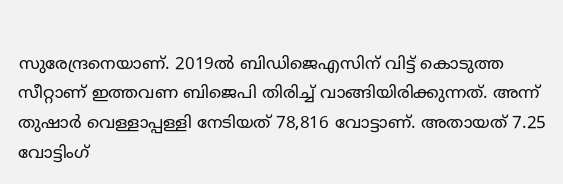സുരേന്ദ്രനെയാണ്. 2019ല്‍ ബിഡിജെഎസിന് വിട്ട് കൊടുത്ത സീറ്റാണ് ഇത്തവണ ബിജെപി തിരിച്ച് വാങ്ങിയിരിക്കുന്നത്. അന്ന് തുഷാര്‍ വെള്ളാപ്പള്ളി നേടിയത് 78,816 വോട്ടാണ്. അതായത് 7.25 വോട്ടിംഗ്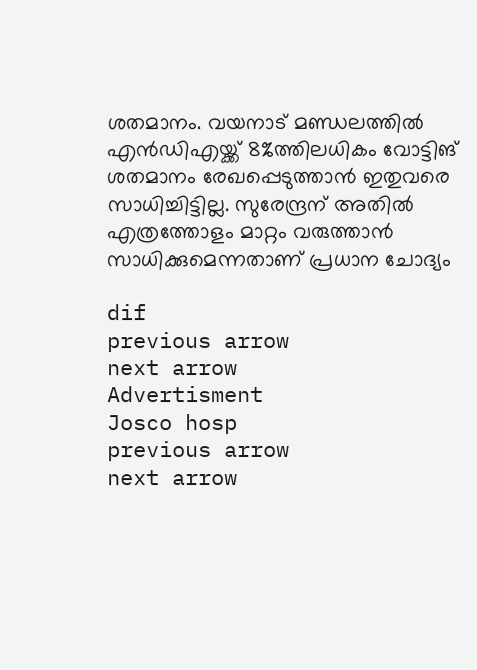ശതമാനം. വയനാട് മണ്ഡലത്തില്‍ എന്‍ഡിഎയ്ക്ക് 8%ത്തിലധികം വോട്ടിങ് ശതമാനം രേഖപ്പെടുത്താന്‍ ഇതുവരെ സാധിച്ചിട്ടില്ല. സുരേന്ദ്രന് അതില്‍ എത്രത്തോളം മാറ്റം വരുത്താന്‍ സാധിക്കുമെന്നതാണ് പ്രധാന ചോദ്യം

dif
previous arrow
next arrow
Advertisment
Josco hosp
previous arrow
next arrow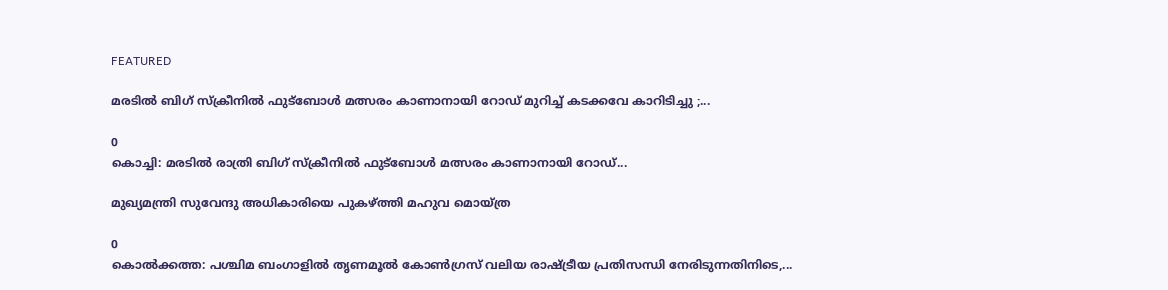FEATURED

മരടിൽ ബിഗ് സ്ക്രീനിൽ ഫുട്ബോൾ മത്സരം കാണാനായി റോഡ് മുറിച്ച് കടക്കവേ കാറിടിച്ചു ;...

0
കൊച്ചി: മരടിൽ രാത്രി ബിഗ് സ്ക്രീനിൽ ഫുട്ബോൾ മത്സരം കാണാനായി റോഡ്...

മുഖ്യമന്ത്രി സുവേന്ദു അധികാരിയെ പുകഴ്ത്തി മഹുവ മൊയ്ത്ര

0
കൊൽക്കത്ത: പശ്ചിമ ബംഗാളിൽ തൃണമൂൽ കോൺഗ്രസ് വലിയ രാഷ്ട്രീയ പ്രതിസന്ധി നേരിടുന്നതിനിടെ,...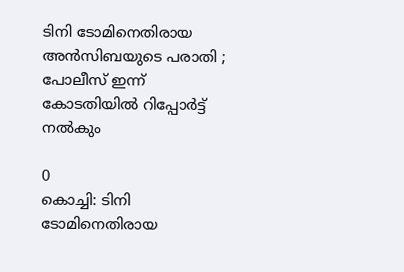ടിനി ടോമിനെതിരായ അൻസിബയുടെ പരാതി ; പോലീസ് ഇന്ന് കോടതിയിൽ റിപ്പോർട്ട് നൽകും

0
കൊച്ചി: ടിനി ടോമിനെതിരായ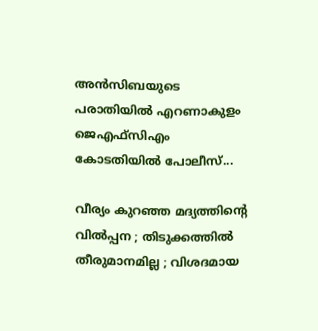അൻസിബയുടെ പരാതിയിൽ എറണാകുളം ജെഎഫ്സിഎം കോടതിയിൽ പോലീസ്...

വീര്യം കുറഞ്ഞ മദ്യത്തിന്റെ വില്‍പ്പന ; തിടുക്കത്തിൽ തീരുമാനമില്ല ; വിശദമായ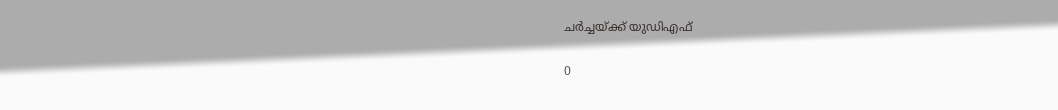ചർച്ചയ്ക്ക് യുഡിഎഫ്

0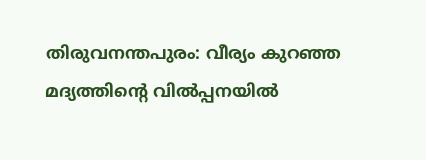തിരുവനന്തപുരം: വീര്യം കുറഞ്ഞ മദ്യത്തിന്റെ വില്‍പ്പനയിൽ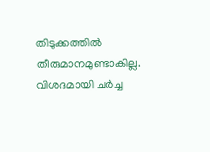തിടുക്കത്തിൽ തീരുമാനമുണ്ടാകില്ല. വിശദമായി ചർച്ച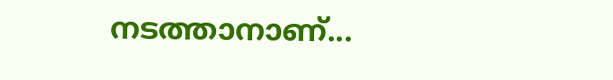നടത്താനാണ്...